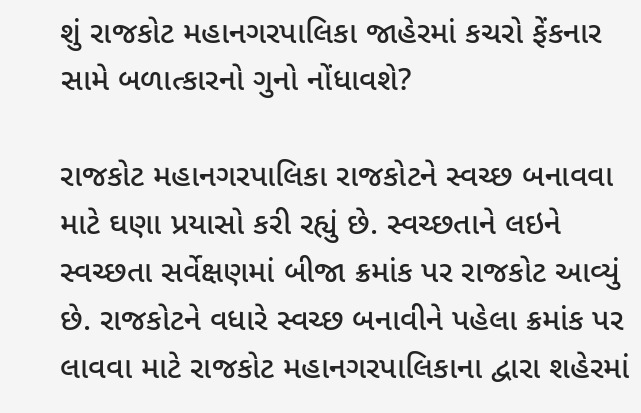શું રાજકોટ મહાનગરપાલિકા જાહેરમાં કચરો ફેંકનાર સામે બળાત્કારનો ગુનો નોંધાવશે?

રાજકોટ મહાનગરપાલિકા રાજકોટને સ્વચ્છ બનાવવા માટે ઘણા પ્રયાસો કરી રહ્યું છે. સ્વચ્છતાને લઇને સ્વચ્છતા સર્વેક્ષણમાં બીજા ક્રમાંક પર રાજકોટ આવ્યું છે. રાજકોટને વધારે સ્વચ્છ બનાવીને પહેલા ક્રમાંક પર લાવવા માટે રાજકોટ મહાનગરપાલિકાના દ્વારા શહેરમાં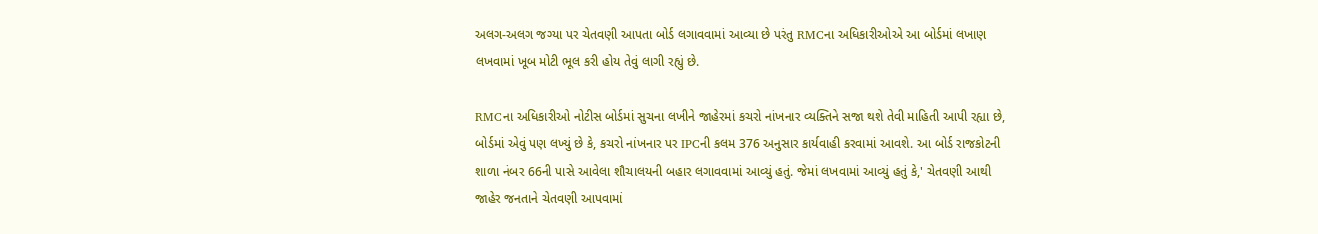અલગ-અલગ જગ્યા પર ચેતવણી આપતા બોર્ડ લગાવવામાં આવ્યા છે પરંતુ RMCના અધિકારીઓએ આ બોર્ડમાં લખાણ લખવામાં ખૂબ મોટી ભૂલ કરી હોય તેવું લાગી રહ્યું છે.

RMCના અધિકારીઓ નોટીસ બોર્ડમાં સુચના લખીને જાહેરમાં કચરો નાંખનાર વ્યક્તિને સજા થશે તેવી માહિતી આપી રહ્યા છે, બોર્ડમાં એવું પણ લખ્યું છે કે, કચરો નાંખનાર પર IPCની કલમ 376 અનુસાર કાર્યવાહી કરવામાં આવશે. આ બોર્ડ રાજકોટની શાળા નંબર 66ની પાસે આવેલા શૌચાલયની બહાર લગાવવામાં આવ્યું હતું. જેમાં લખવામાં આવ્યું હતું કે,' ચેતવણી આથી જાહેર જનતાને ચેતવણી આપવામાં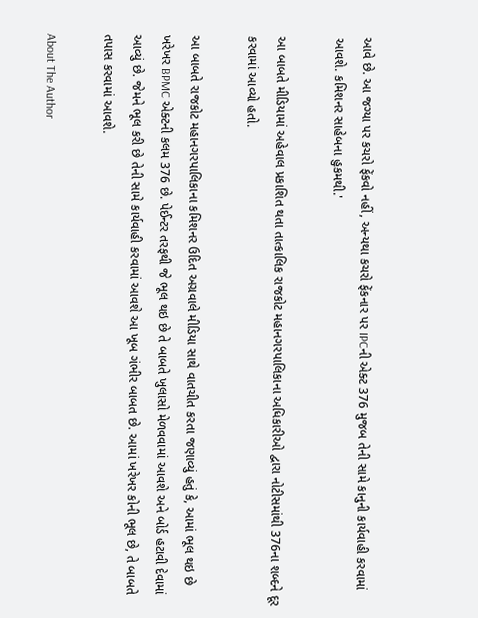આવે છે. આ જગ્યા પર કચરો ફેંકવો નહીં, અન્યથા કચરો ફેંકનાર પર IPCની એક્ટ 376 મુજબ તેની સામે કાનુની કાર્યવાહી કરવામાં આવશે. કમિશનર સાહેબના હુકમથી.'

આ બાબતે મીડિયામાં અહેવાલ પ્રકાશિત થતા તાત્કાલિક રાજકોટ મહાનગરપાલિકાના અધિકારીઓ દ્વારા નોટીસમાંથી 376ના શબ્દને દૂર કરવામાં આવ્યો હતો.

આ બાબતે રાજકોટ મહાનગરપાલિકાના કમિશનર ઉદિત અગ્રવાલે મીડિયા સાથે વાતચીત કરતા જણાવ્યું હતું કે, આમાં ભૂલ થઇ છે ખરેખર BPMC એક્ટની કલમ 376 છે. પેઈન્ટર તરફથી જે ભૂલ થઇ છે તે બાબતે ખુલાસો મેળવવામાં આવશે અને બોર્ડ હટાવી દેવામાં આવ્યું છે. જેમને ભૂલ કરી છે તેની સામે કાર્યવાહી કરવામાં આવશે આ ખૂબ ગંભીર બાબત છે. આમાં ખરેખર કોની ભૂલ છે, તે બાબતે તપાસ કરવામાં આવશે.

About The Author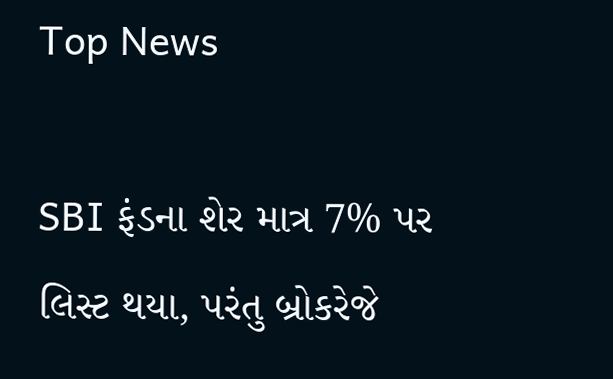Top News

SBI ફંડના શેર માત્ર 7% પર લિસ્ટ થયા, પરંતુ બ્રોકરેજે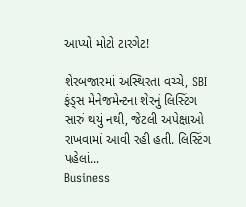આપ્યો મોટો ટારગેટ!

શેરબજારમાં અસ્થિરતા વચ્ચે, SBI ફંડ્સ મેનેજમેન્ટના શેરનું લિસ્ટિંગ સારું થયું નથી, જેટલી અપેક્ષાઓ રાખવામાં આવી રહી હતી. લિસ્ટિંગ પહેલાં...
Business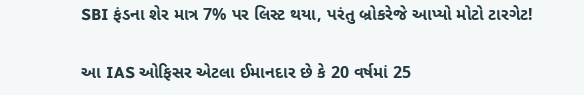SBI ફંડના શેર માત્ર 7% પર લિસ્ટ થયા, પરંતુ બ્રોકરેજે આપ્યો મોટો ટારગેટ!

આ IAS ઓફિસર એટલા ઈમાનદાર છે કે 20 વર્ષમાં 25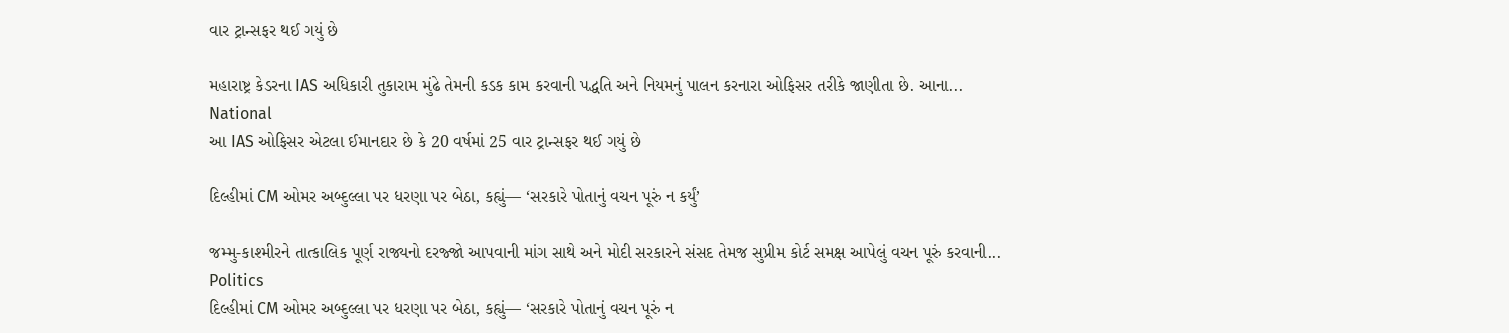વાર ટ્રાન્સફર થઈ ગયું છે

મહારાષ્ટ્ર કેડરના IAS અધિકારી તુકારામ મુંઢે તેમની કડક કામ કરવાની પદ્ધતિ અને નિયમનું પાલન કરનારા ઓફિસર તરીકે જાણીતા છે. આના...
National
આ IAS ઓફિસર એટલા ઈમાનદાર છે કે 20 વર્ષમાં 25 વાર ટ્રાન્સફર થઈ ગયું છે

દિલ્હીમાં CM ઓમર અબ્દુલ્લા પર ધરણા પર બેઠા, કહ્યું— ‘સરકારે પોતાનું વચન પૂરું ન કર્યું’

જમ્મુ-કાશ્મીરને તાત્કાલિક પૂર્ણ રાજ્યનો દરજ્જો આપવાની માંગ સાથે અને મોદી સરકારને સંસદ તેમજ સુપ્રીમ કોર્ટ સમક્ષ આપેલું વચન પૂરું કરવાની...
Politics
દિલ્હીમાં CM ઓમર અબ્દુલ્લા પર ધરણા પર બેઠા, કહ્યું— ‘સરકારે પોતાનું વચન પૂરું ન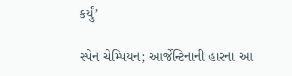કર્યું’

સ્પેન ચેમ્પિયન; આર્જેન્ટિનાની હારના આ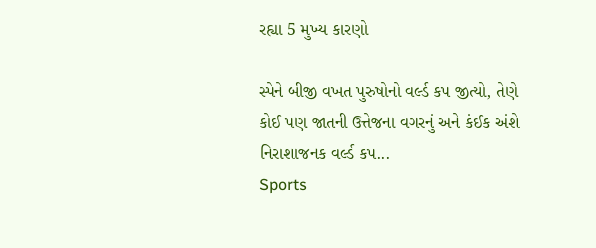રહ્યા 5 મુખ્ય કારણો

સ્પેને બીજી વખત પુરુષોનો વર્લ્ડ કપ જીત્યો, તેણે કોઈ પણ જાતની ઉત્તેજના વગરનું અને કંઈક અંશે નિરાશાજનક વર્લ્ડ કપ...
Sports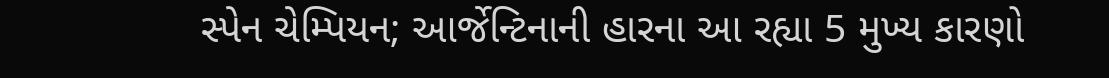સ્પેન ચેમ્પિયન; આર્જેન્ટિનાની હારના આ રહ્યા 5 મુખ્ય કારણો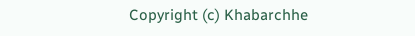Copyright (c) Khabarchhe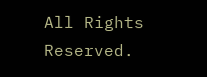All Rights Reserved.